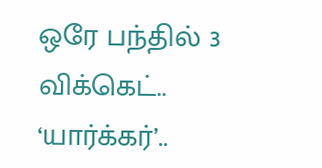ஒரே பந்தில் 3 விக்கெட்.. ‘யார்க்கர்’..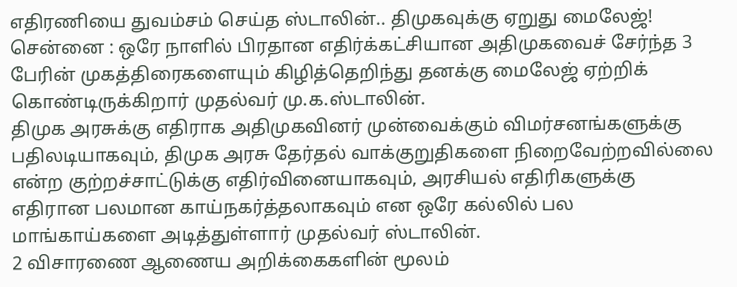எதிரணியை துவம்சம் செய்த ஸ்டாலின்.. திமுகவுக்கு ஏறுது மைலேஜ்!
சென்னை : ஒரே நாளில் பிரதான எதிர்க்கட்சியான அதிமுகவைச் சேர்ந்த 3 பேரின் முகத்திரைகளையும் கிழித்தெறிந்து தனக்கு மைலேஜ் ஏற்றிக் கொண்டிருக்கிறார் முதல்வர் மு.க.ஸ்டாலின்.
திமுக அரசுக்கு எதிராக அதிமுகவினர் முன்வைக்கும் விமர்சனங்களுக்கு பதிலடியாகவும், திமுக அரசு தேர்தல் வாக்குறுதிகளை நிறைவேற்றவில்லை என்ற குற்றச்சாட்டுக்கு எதிர்வினையாகவும், அரசியல் எதிரிகளுக்கு எதிரான பலமான காய்நகர்த்தலாகவும் என ஒரே கல்லில் பல மாங்காய்களை அடித்துள்ளார் முதல்வர் ஸ்டாலின்.
2 விசாரணை ஆணைய அறிக்கைகளின் மூலம்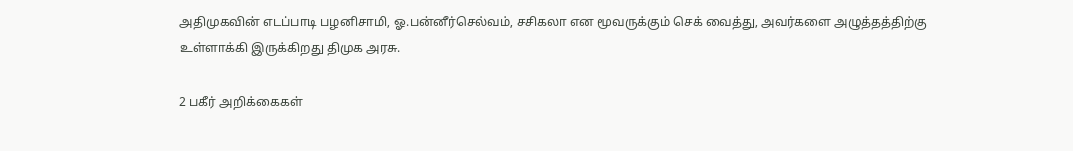அதிமுகவின் எடப்பாடி பழனிசாமி, ஓ.பன்னீர்செல்வம், சசிகலா என மூவருக்கும் செக் வைத்து, அவர்களை அழுத்தத்திற்கு உள்ளாக்கி இருக்கிறது திமுக அரசு.

2 பகீர் அறிக்கைகள்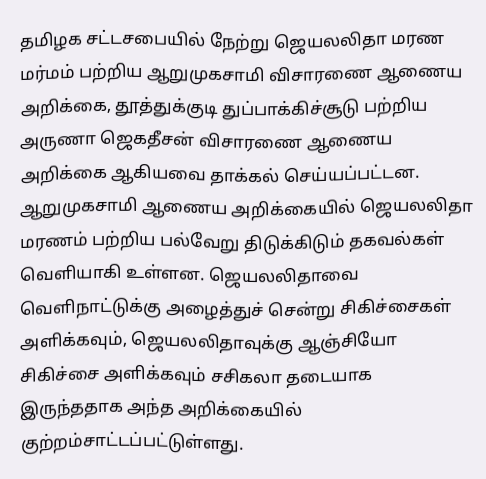தமிழக சட்டசபையில் நேற்று ஜெயலலிதா மரண மர்மம் பற்றிய ஆறுமுகசாமி விசாரணை ஆணைய அறிக்கை, தூத்துக்குடி துப்பாக்கிச்சூடு பற்றிய அருணா ஜெகதீசன் விசாரணை ஆணைய அறிக்கை ஆகியவை தாக்கல் செய்யப்பட்டன. ஆறுமுகசாமி ஆணைய அறிக்கையில் ஜெயலலிதா மரணம் பற்றிய பல்வேறு திடுக்கிடும் தகவல்கள் வெளியாகி உள்ளன. ஜெயலலிதாவை வெளிநாட்டுக்கு அழைத்துச் சென்று சிகிச்சைகள் அளிக்கவும், ஜெயலலிதாவுக்கு ஆஞ்சியோ சிகிச்சை அளிக்கவும் சசிகலா தடையாக இருந்ததாக அந்த அறிக்கையில் குற்றம்சாட்டப்பட்டுள்ளது.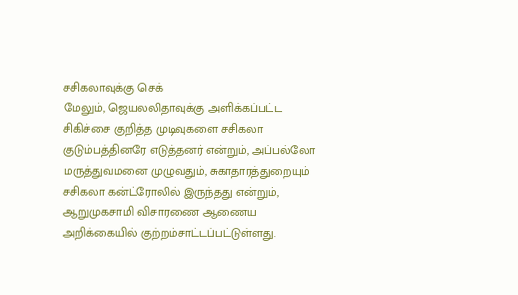சசிகலாவுக்கு செக்
மேலும், ஜெயலலிதாவுக்கு அளிக்கப்பட்ட சிகிச்சை குறித்த முடிவுகளை சசிகலா குடும்பத்தினரே எடுத்தனர் என்றும், அப்பல்லோ மருத்துவமனை முழுவதும், சுகாதாரத்துறையும் சசிகலா கன்ட்ரோலில் இருந்தது என்றும், ஆறுமுகசாமி விசாரணை ஆணைய அறிக்கையில் குற்றம்சாட்டப்பட்டுள்ளது.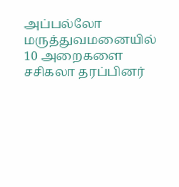அப்பல்லோ மருத்துவமனையில் 10 அறைகளை சசிகலா தரப்பினர்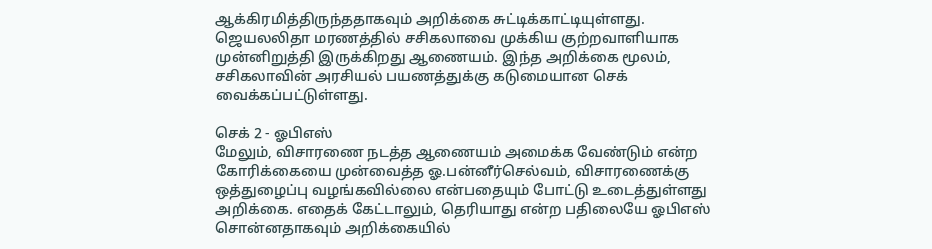ஆக்கிரமித்திருந்ததாகவும் அறிக்கை சுட்டிக்காட்டியுள்ளது. ஜெயலலிதா மரணத்தில் சசிகலாவை முக்கிய குற்றவாளியாக முன்னிறுத்தி இருக்கிறது ஆணையம். இந்த அறிக்கை மூலம், சசிகலாவின் அரசியல் பயணத்துக்கு கடுமையான செக் வைக்கப்பட்டுள்ளது.

செக் 2 - ஓபிஎஸ்
மேலும், விசாரணை நடத்த ஆணையம் அமைக்க வேண்டும் என்ற கோரிக்கையை முன்வைத்த ஓ.பன்னீர்செல்வம், விசாரணைக்கு ஒத்துழைப்பு வழங்கவில்லை என்பதையும் போட்டு உடைத்துள்ளது அறிக்கை. எதைக் கேட்டாலும், தெரியாது என்ற பதிலையே ஓபிஎஸ் சொன்னதாகவும் அறிக்கையில்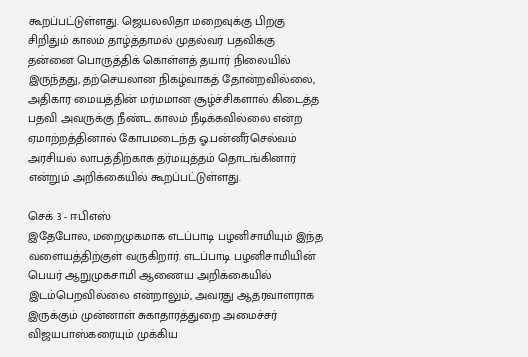கூறப்பட்டுள்ளது. ஜெயலலிதா மறைவுக்கு பிறகு சிறிதும் காலம் தாழ்த்தாமல் முதல்வர் பதவிக்கு தன்னை பொருத்திக் கொள்ளத் தயார் நிலையில் இருந்தது, தற்செயலான நிகழ்வாகத் தோன்றவில்லை, அதிகார மையத்தின் மர்மமான சூழ்ச்சிகளால் கிடைத்த பதவி அவருக்கு நீண்ட காலம் நீடிக்கவில்லை என்ற ஏமாற்றத்தினால் கோபமடைந்த ஓ.பன்னீர்செல்வம் அரசியல் லாபத்திற்காக தர்மயுத்தம் தொடங்கினார் என்றும் அறிக்கையில் கூறப்பட்டுள்ளது.

செக் 3 - ஈபிஎஸ்
இதேபோல, மறைமுகமாக எடப்பாடி பழனிசாமியும் இந்த வளையத்திற்குள் வருகிறார். எடப்பாடி பழனிசாமியின் பெயர் ஆறுமுகசாமி ஆணைய அறிக்கையில் இடம்பெறவில்லை என்றாலும், அவரது ஆதரவாளராக இருக்கும் முன்னாள் சுகாதாரத்துறை அமைச்சர் விஜயபாஸ்கரையும் முக்கிய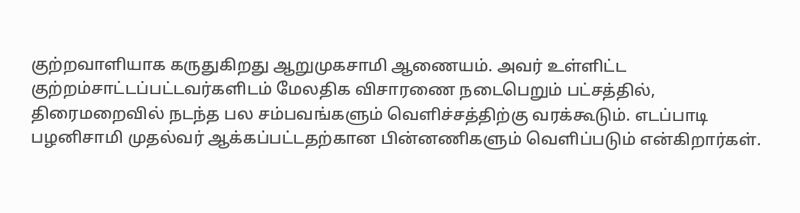குற்றவாளியாக கருதுகிறது ஆறுமுகசாமி ஆணையம். அவர் உள்ளிட்ட குற்றம்சாட்டப்பட்டவர்களிடம் மேலதிக விசாரணை நடைபெறும் பட்சத்தில், திரைமறைவில் நடந்த பல சம்பவங்களும் வெளிச்சத்திற்கு வரக்கூடும். எடப்பாடி பழனிசாமி முதல்வர் ஆக்கப்பட்டதற்கான பின்னணிகளும் வெளிப்படும் என்கிறார்கள்.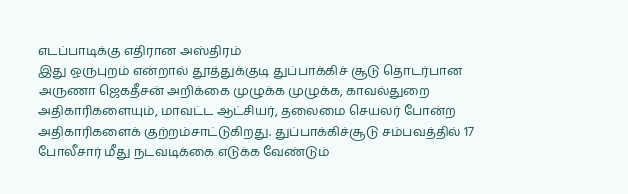எடப்பாடிக்கு எதிரான அஸ்திரம்
இது ஒருபுறம் என்றால் தூத்துக்குடி துப்பாக்கிச் சூடு தொடர்பான அருணா ஜெகதீசன் அறிக்கை முழுக்க முழுக்க, காவல்துறை அதிகாரிகளையும், மாவட்ட ஆட்சியர், தலைமை செயலர் போன்ற அதிகாரிகளைக் குற்றம்சாட்டுகிறது. துப்பாக்கிச்சூடு சம்பவத்தில் 17 போலீசார் மீது நடவடிக்கை எடுக்க வேண்டும்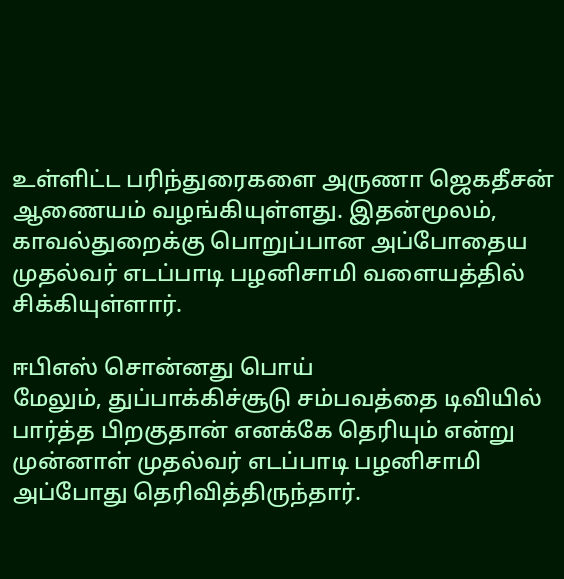உள்ளிட்ட பரிந்துரைகளை அருணா ஜெகதீசன் ஆணையம் வழங்கியுள்ளது. இதன்மூலம், காவல்துறைக்கு பொறுப்பான அப்போதைய முதல்வர் எடப்பாடி பழனிசாமி வளையத்தில் சிக்கியுள்ளார்.

ஈபிஎஸ் சொன்னது பொய்
மேலும், துப்பாக்கிச்சூடு சம்பவத்தை டிவியில் பார்த்த பிறகுதான் எனக்கே தெரியும் என்று முன்னாள் முதல்வர் எடப்பாடி பழனிசாமி அப்போது தெரிவித்திருந்தார்.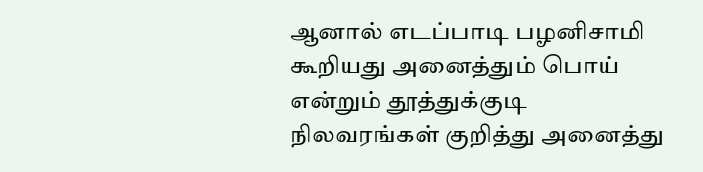ஆனால் எடப்பாடி பழனிசாமி கூறியது அனைத்தும் பொய் என்றும் தூத்துக்குடி நிலவரங்கள் குறித்து அனைத்து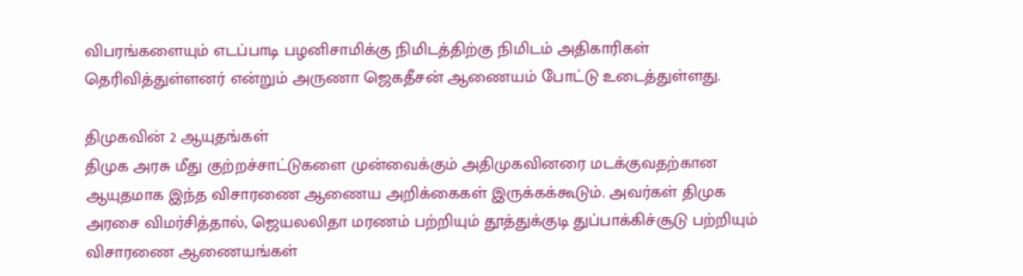விபரங்களையும் எடப்பாடி பழனிசாமிக்கு நிமிடத்திற்கு நிமிடம் அதிகாரிகள் தெரிவித்துள்ளனர் என்றும் அருணா ஜெகதீசன் ஆணையம் போட்டு உடைத்துள்ளது.

திமுகவின் 2 ஆயுதங்கள்
திமுக அரசு மீது குற்றச்சாட்டுகளை முன்வைக்கும் அதிமுகவினரை மடக்குவதற்கான ஆயுதமாக இந்த விசாரணை ஆணைய அறிக்கைகள் இருக்கக்கூடும். அவர்கள் திமுக அரசை விமர்சித்தால், ஜெயலலிதா மரணம் பற்றியும் தூத்துக்குடி துப்பாக்கிச்சூடு பற்றியும் விசாரணை ஆணையங்கள்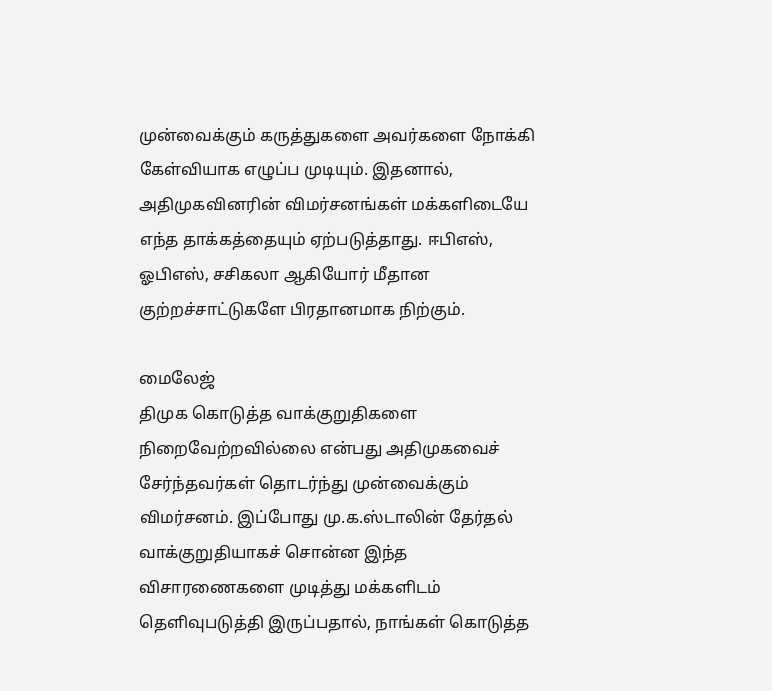முன்வைக்கும் கருத்துகளை அவர்களை நோக்கி கேள்வியாக எழுப்ப முடியும். இதனால், அதிமுகவினரின் விமர்சனங்கள் மக்களிடையே எந்த தாக்கத்தையும் ஏற்படுத்தாது. ஈபிஎஸ், ஓபிஎஸ், சசிகலா ஆகியோர் மீதான குற்றச்சாட்டுகளே பிரதானமாக நிற்கும்.

மைலேஜ்
திமுக கொடுத்த வாக்குறுதிகளை நிறைவேற்றவில்லை என்பது அதிமுகவைச் சேர்ந்தவர்கள் தொடர்ந்து முன்வைக்கும் விமர்சனம். இப்போது மு.க.ஸ்டாலின் தேர்தல் வாக்குறுதியாகச் சொன்ன இந்த விசாரணைகளை முடித்து மக்களிடம் தெளிவுபடுத்தி இருப்பதால், நாங்கள் கொடுத்த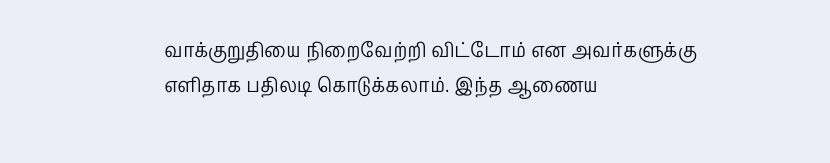வாக்குறுதியை நிறைவேற்றி விட்டோம் என அவர்களுக்கு எளிதாக பதிலடி கொடுக்கலாம். இந்த ஆணைய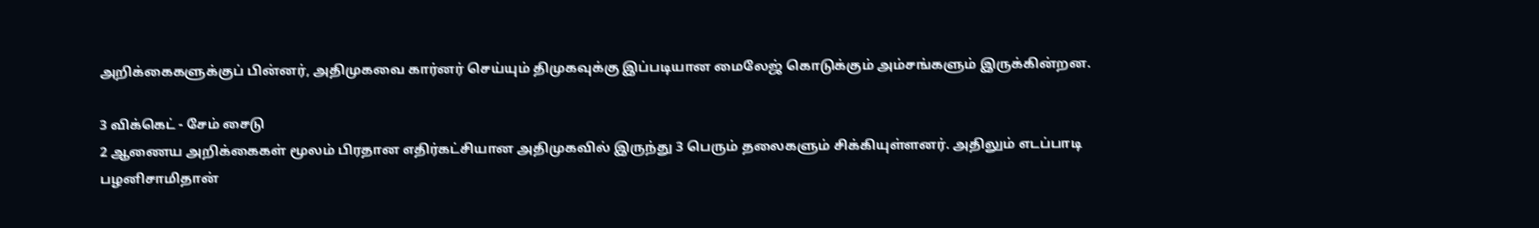அறிக்கைகளுக்குப் பின்னர், அதிமுகவை கார்னர் செய்யும் திமுகவுக்கு இப்படியான மைலேஜ் கொடுக்கும் அம்சங்களும் இருக்கின்றன.

3 விக்கெட் - சேம் சைடு
2 ஆணைய அறிக்கைகள் மூலம் பிரதான எதிர்கட்சியான அதிமுகவில் இருந்து 3 பெரும் தலைகளும் சிக்கியுள்ளனர். அதிலும் எடப்பாடி பழனிசாமிதான்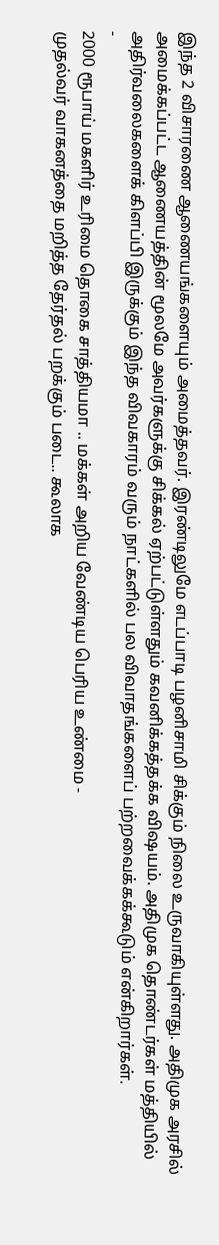இந்த 2 விசாரணை ஆணையங்களையும் அமைத்தவர். இரண்டிலுமே எடப்பாடி பழனிசாமி சிக்கும் நிலை உருவாகியுள்ளது. அதிமுக அரசில் அமைக்கப்பட்ட ஆணையத்தின் மூலமே அவர்களுக்கு சிக்கல் ஏற்பட்டுள்ளதும் கவனிக்கத்தக்க விஷயம். அதிமுக தொண்டர்கள் மத்தியில் அதிர்வலைகளைக் கிளப்பி இருக்கும் இந்த விவகாரம் வரும் நாட்களில் பல விவாதங்களைப் பற்றவைக்கக்கூடும் என்கிறார்கள்.
-
2000 ரூபாய் மகளிர் உரிமை தொகை சாத்தியமா .. மக்கள் அறிய வேண்டிய பெரிய உண்மை -
முதல்வர் வாகனத்தை மறித்த தேர்தல் பறக்கும் படை.. கூலாக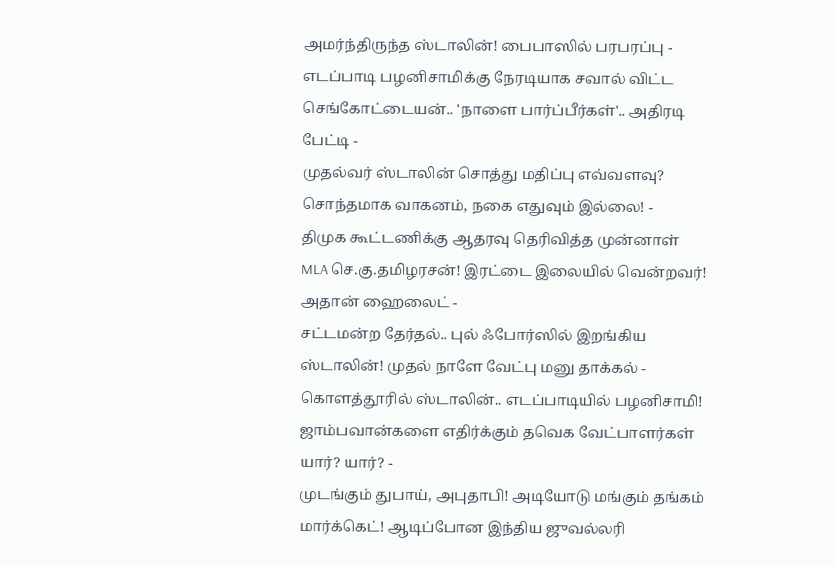அமர்ந்திருந்த ஸ்டாலின்! பைபாஸில் பரபரப்பு -
எடப்பாடி பழனிசாமிக்கு நேரடியாக சவால் விட்ட செங்கோட்டையன்.. 'நாளை பார்ப்பீர்கள்'.. அதிரடி பேட்டி -
முதல்வர் ஸ்டாலின் சொத்து மதிப்பு எவ்வளவு? சொந்தமாக வாகனம், நகை எதுவும் இல்லை! -
திமுக கூட்டணிக்கு ஆதரவு தெரிவித்த முன்னாள் MLA செ.கு.தமிழரசன்! இரட்டை இலையில் வென்றவர்! அதான் ஹைலைட் -
சட்டமன்ற தேர்தல்.. புல் ஃபோர்ஸில் இறங்கிய ஸ்டாலின்! முதல் நாளே வேட்பு மனு தாக்கல் -
கொளத்தூரில் ஸ்டாலின்.. எடப்பாடியில் பழனிசாமி! ஜாம்பவான்களை எதிர்க்கும் தவெக வேட்பாளர்கள் யார்? யார்? -
முடங்கும் துபாய், அபுதாபி! அடியோடு மங்கும் தங்கம் மார்க்கெட்! ஆடிப்போன இந்திய ஜுவல்லரி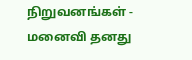நிறுவனங்கள் -
மனைவி தனது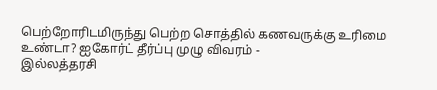பெற்றோரிடமிருந்து பெற்ற சொத்தில் கணவருக்கு உரிமை உண்டா? ஐகோர்ட் தீர்ப்பு முழு விவரம் -
இல்லத்தரசி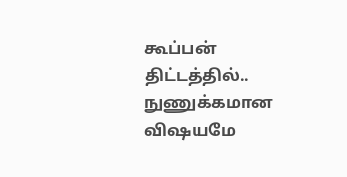கூப்பன் திட்டத்தில்.. நுணுக்கமான விஷயமே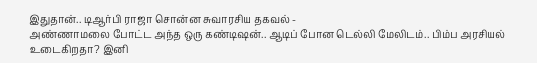இதுதான்.. டிஆர்பி ராஜா சொன்ன சுவாரசிய தகவல் -
அண்ணாமலை போட்ட அந்த ஒரு கண்டிஷன்.. ஆடிப் போன டெல்லி மேலிடம்.. பிம்ப அரசியல் உடைகிறதா? இனி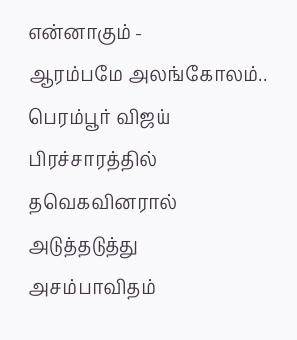என்னாகும் -
ஆரம்பமே அலங்கோலம்.. பெரம்பூர் விஜய் பிரச்சாரத்தில் தவெகவினரால் அடுத்தடுத்து அசம்பாவிதம்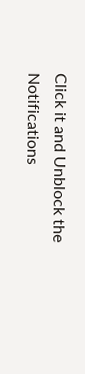Click it and Unblock the Notifications